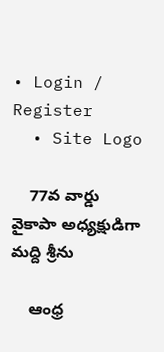• Login / Register
  • Site Logo

    77వ వార్డు వైకాపా అధ్యక్షుడిగా మద్ది శ్రీను

    ఆంధ్ర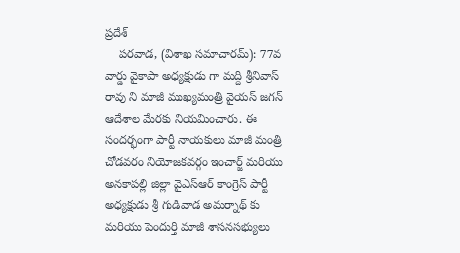ప్రదేశ్
    పరవాడ, (విశాఖ సమాచారమ్): 77వ వార్డు వైకాపా అధ్యక్షుడు గా మద్ది శ్రీనివాస్ రావు ని మాజీ ముఖ్యమంత్రి వైయస్ జగన్ ఆదేశాల మేరకు నియమించారు. ఈ సందర్భంగా పార్టీ నాయకులు మాజీ మంత్రి  చోడవరం నియోజకవర్గం ఇంచార్జ్ మరియు అనకాపల్లి జిల్లా వైఎస్ఆర్ కాంగ్రెస్ పార్టీ అధ్యక్షుడు శ్రీ గుడివాడ అమర్నాథ్ కు మరియు పెందుర్తి మాజీ శాసనసభ్యులు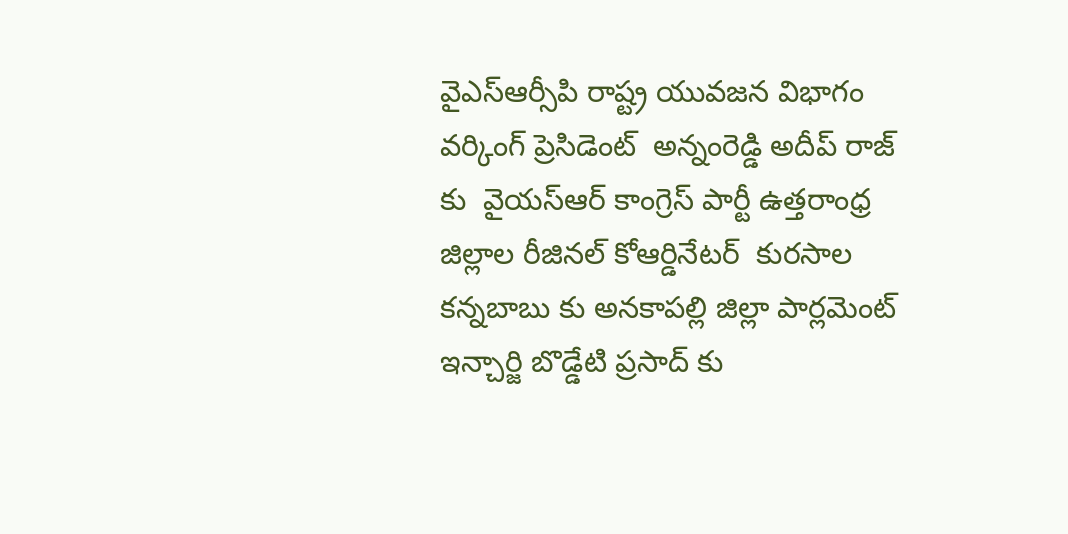వైఎస్ఆర్సీపి రాష్ట్ర యువజన విభాగం వర్కింగ్ ప్రెసిడెంట్  అన్నంరెడ్డి అదీప్ రాజ్ కు  వైయస్ఆర్ కాంగ్రెస్ పార్టీ ఉత్తరాంధ్ర జిల్లాల రీజినల్ కోఆర్డినేటర్  కురసాల కన్నబాబు కు అనకాపల్లి జిల్లా పార్లమెంట్ ఇన్చార్జి బొడ్డేటి ప్రసాద్ కు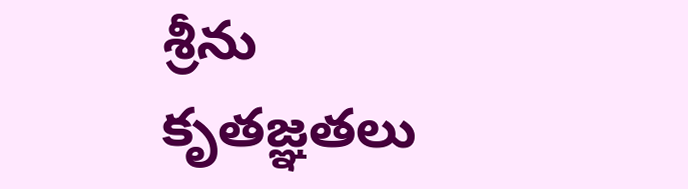శ్రీను కృతజ్ఞతలు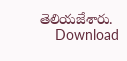తెలియజేశారు.
    Download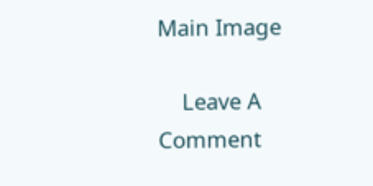Main Image

    Leave A Comment